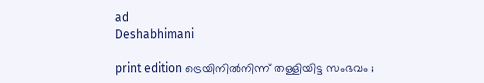ad
Deshabhimani

print edition ട്രെയിനിൽനിന്ന് തള്ളിയിട്ട സംഭവം ;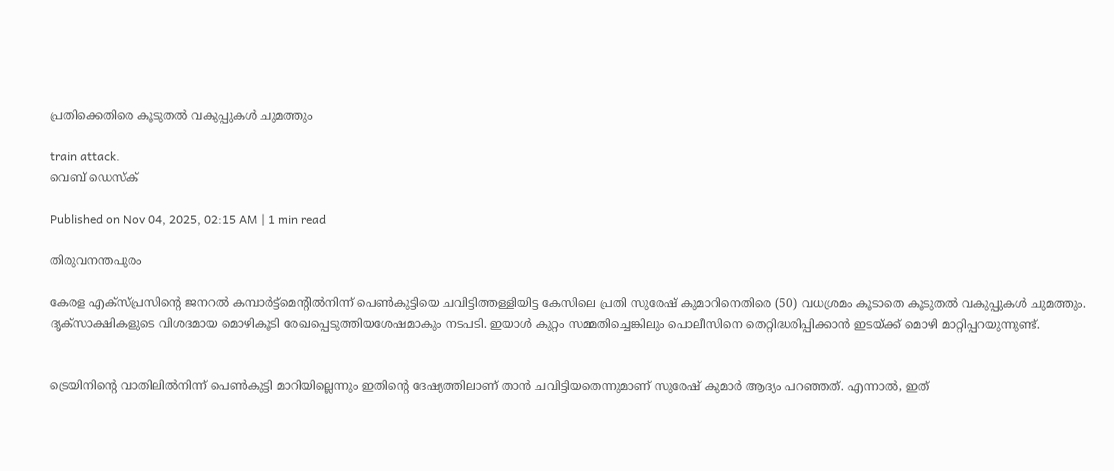പ്രതിക്കെതിരെ കൂടുതൽ വകുപ്പുകൾ ചുമത്തും

train attack.
വെബ് ഡെസ്ക്

Published on Nov 04, 2025, 02:15 AM | 1 min read

തിരുവനന്തപുരം

കേരള എക്സ്പ്രസിന്റെ ജനറൽ കമ്പാർട്ട്‌മെന്റിൽനിന്ന് പെൺകുട്ടിയെ ചവിട്ടിത്തള്ളിയിട്ട കേസിലെ പ്രതി സുരേഷ് കുമാറിനെതിരെ (50) വധശ്രമം കൂടാതെ കൂടുതൽ വകുപ്പുകൾ ചുമത്തും. ദൃക്‌സാക്ഷികളുടെ വിശദമായ മൊഴികൂടി രേഖപ്പെടുത്തിയശേഷമാകും നടപടി. ഇയാൾ കുറ്റം സമ്മതിച്ചെങ്കിലും പൊലീസിനെ തെറ്റിദ്ധരിപ്പിക്കാൻ ഇടയ്ക്ക് മൊഴി മാറ്റിപ്പറയുന്നുണ്ട്.


ട്രെയിനിന്റെ വാതിലിൽനിന്ന് പെൺകുട്ടി മാറിയില്ലെന്നും ഇതിന്റെ ദേഷ്യത്തിലാണ് താൻ ചവിട്ടിയതെന്നുമാണ് സുരേഷ് കുമാർ ആദ്യം പറഞ്ഞത്. എന്നാൽ, ഇത്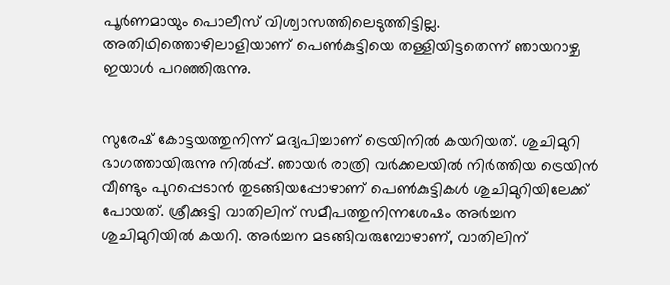പൂർണമായും പൊലീസ് വിശ്വാസത്തിലെടുത്തിട്ടില്ല. അതിഥിത്തൊഴിലാളിയാണ് പെൺകുട്ടിയെ തള്ളിയിട്ടതെന്ന് ഞായറാഴ്ച ഇയാൾ പറഞ്ഞിരുന്നു.


സുരേഷ് കോട്ടയത്തുനിന്ന് മദ്യപിച്ചാണ് ട്രെയിനിൽ കയറിയത്. ശുചിമുറി ഭാഗത്തായിരുന്നു നിൽപ്പ്. ഞായർ രാത്രി വർക്കലയിൽ നിർത്തിയ ട്രെയിൻ വീണ്ടും പുറപ്പെടാൻ തുടങ്ങിയപ്പോഴാണ് പെൺകുട്ടികൾ ശുചിമുറിയിലേക്ക് പോയത്. ശ്രീക്കുട്ടി വാതിലിന് സമീപത്തുനിന്നശേഷം അർച്ചന ശുചിമുറിയിൽ കയറി. അർച്ചന മടങ്ങിവരുമ്പോഴാണ്, വാതിലിന്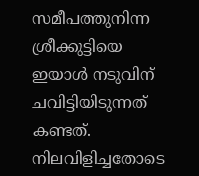സമീപത്തുനിന്ന ശ്രീക്കുട്ടിയെ ഇയാൾ നടുവിന് ചവിട്ടിയിടുന്നത് കണ്ടത്. നിലവിളിച്ചതോടെ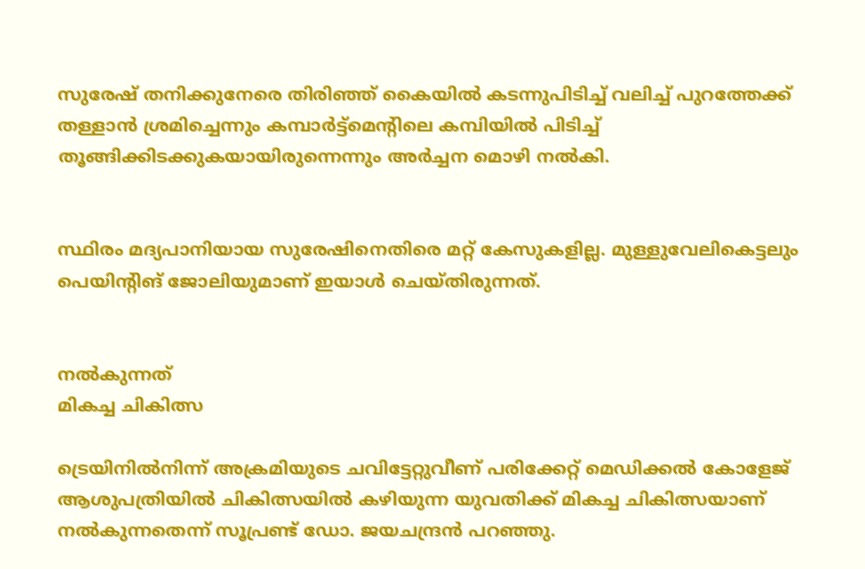സുരേഷ്‌ തനിക്കുനേരെ തിരിഞ്ഞ് കൈയിൽ കടന്നുപിടിച്ച് വലിച്ച് പുറത്തേക്ക് തള്ളാൻ ശ്രമിച്ചെന്നും കമ്പാർട്ട്‌മെന്റിലെ കമ്പിയിൽ പിടിച്ച് തൂങ്ങിക്കിടക്കുകയായിരുന്നെന്നും അർച്ചന മൊഴി നൽകി.


സ്ഥിരം മദ്യപാനിയായ സുരേഷിനെതിരെ മറ്റ്‌ കേസുകളില്ല. മുള്ളുവേലികെട്ടലും പെയിന്റിങ്‌ ജോലിയുമാണ് ഇയാൾ ചെയ്തിരുന്നത്.


നൽകുന്നത്‌
മികച്ച ചികിത്സ

ട്രെയിനിൽനിന്ന്‌ അക്രമിയുടെ ചവിട്ടേറ്റുവീണ്‌ പരിക്കേറ്റ് മെഡിക്കൽ കോളേജ് ആശുപത്രിയിൽ ചികിത്സയിൽ കഴിയുന്ന യുവതിക്ക് മികച്ച ചികിത്സയാണ് നല്‍കുന്നതെന്ന് സൂപ്രണ്ട് ഡോ. ജയചന്ദ്രന്‍ പറഞ്ഞു.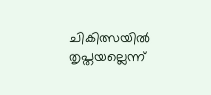ചികിത്സയില്‍ തൃപ്തയല്ലെന്ന്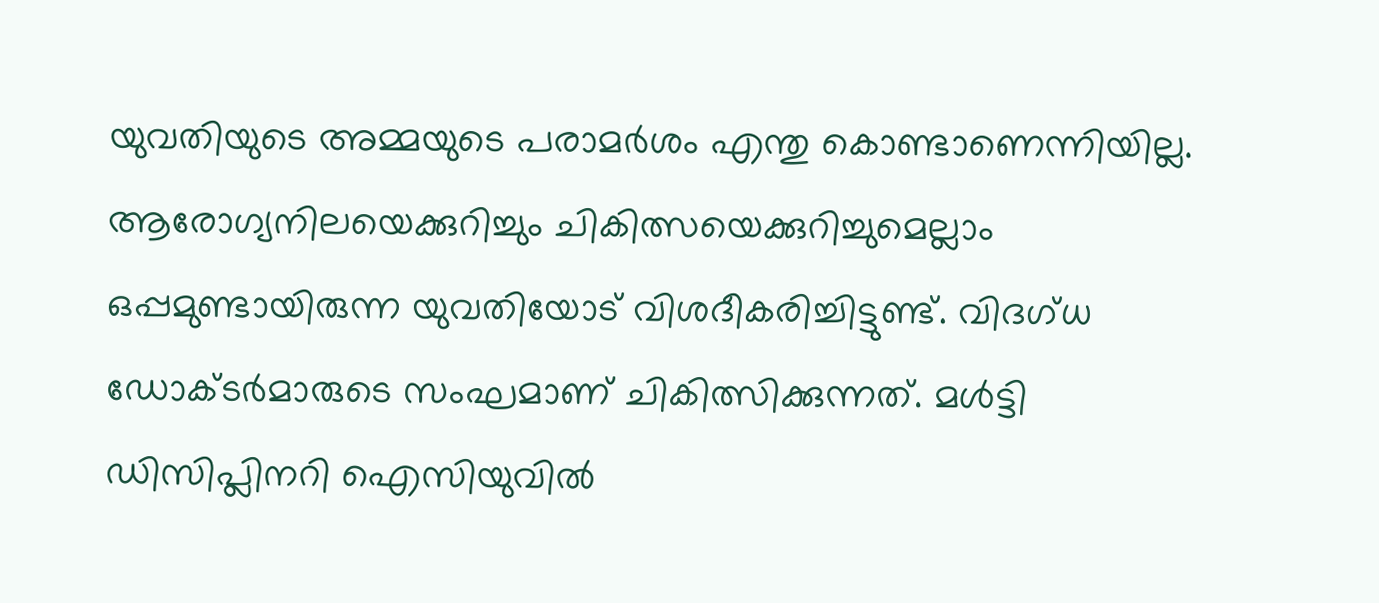യുവതിയുടെ അമ്മയുടെ പരാമര്‍ശം എന്തു കൊണ്ടാണെന്നിയില്ല. ആരോഗ്യനിലയെക്കുറിച്ചും ചികിത്സയെക്കുറിച്ചുമെല്ലാം ഒപ്പമുണ്ടായിരുന്ന യുവതിയോട് വിശദീകരിച്ചിട്ടുണ്ട്. വിദഗ്ധ ഡോക്ടര്‍മാരുടെ സംഘമാണ് ചികിത്സിക്കുന്നത്. മൾട്ടി ഡിസിപ്ലിനറി ഐസിയുവിൽ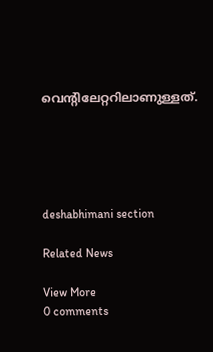വെന്റിലേറ്ററിലാണുള്ളത്‌.





deshabhimani section

Related News

View More
0 comments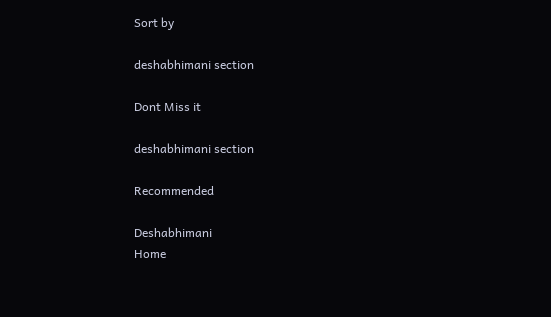Sort by

deshabhimani section

Dont Miss it

deshabhimani section

Recommended

Deshabhimani
Home